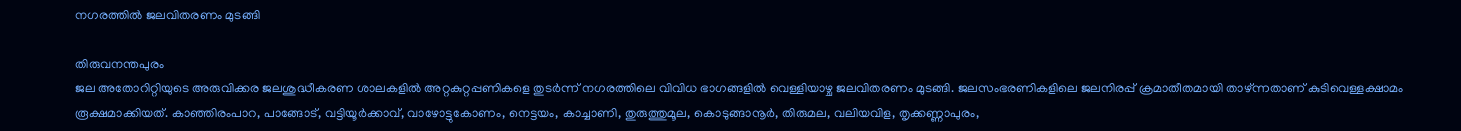നഗരത്തിൽ ജലവിതരണം മുടങ്ങി

തിരുവനന്തപുരം
ജല അതോറിറ്റിയുടെ അരുവിക്കര ജലശുദ്ധീകരണ ശാലകളിൽ അറ്റകുറ്റപ്പണികളെ തുടർന്ന് നഗരത്തിലെ വിവിധ ഭാഗങ്ങളിൽ വെള്ളിയാഴ്ച ജലവിതരണം മുടങ്ങി. ജലസംഭരണികളിലെ ജലനിരപ്പ് ക്രമാതീതമായി താഴ്ന്നതാണ് കുടിവെള്ളക്ഷാമം രൂക്ഷമാക്കിയത്. കാഞ്ഞിരംപാറ, പാങ്ങോട്, വട്ടിയൂർക്കാവ്, വാഴോട്ടുകോണം, നെട്ടയം, കാച്ചാണി, തുരുത്തുമൂല, കൊടുങ്ങാനൂർ, തിരുമല, വലിയവിള, തൃക്കണ്ണാപുരം,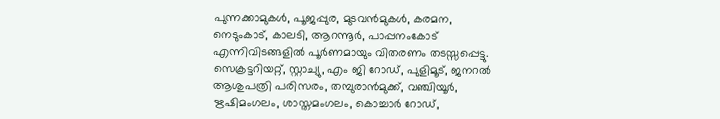പുന്നക്കാമുകൾ, പൂജപ്പുര, മുടവൻമുകൾ, കരമന, നെടുംകാട്, കാലടി, ആറന്നൂർ, പാപ്പനംകോട് എന്നിവിടങ്ങളിൽ പൂർണമായും വിതരണം തടസ്സപ്പെട്ടു. സെക്രട്ടറിയറ്റ്, സ്റ്റാച്യു, എം ജി റോഡ്, പുളിമൂട്, ജനറൽ ആശുപത്രി പരിസരം, തമ്പുരാൻമുക്ക്, വഞ്ചിയൂർ, ഋഷിമംഗലം, ശാസ്തമംഗലം, കൊച്ചാർ റോഡ്,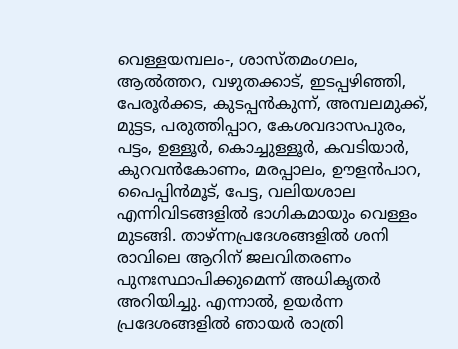വെള്ളയമ്പലം-, ശാസ്തമംഗലം, ആൽത്തറ, വഴുതക്കാട്, ഇടപ്പഴിഞ്ഞി, പേരൂർക്കട, കുടപ്പൻകുന്ന്, അമ്പലമുക്ക്, മുട്ടട, പരുത്തിപ്പാറ, കേശവദാസപുരം, പട്ടം, ഉള്ളൂർ, കൊച്ചുള്ളൂർ, കവടിയാർ, കുറവൻകോണം, മരപ്പാലം, ഊളൻപാറ, പൈപ്പിൻമൂട്, പേട്ട, വലിയശാല എന്നിവിടങ്ങളിൽ ഭാഗികമായും വെള്ളം മുടങ്ങി. താഴ്ന്നപ്രദേശങ്ങളിൽ ശനി രാവിലെ ആറിന് ജലവിതരണം പുനഃസ്ഥാപിക്കുമെന്ന് അധികൃതർ അറിയിച്ചു. എന്നാൽ, ഉയർന്ന പ്രദേശങ്ങളിൽ ഞായർ രാത്രി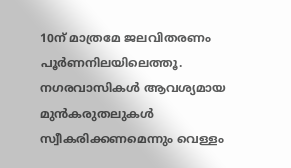10ന് മാത്രമേ ജലവിതരണം പൂർണനിലയിലെത്തൂ. നഗരവാസികൾ ആവശ്യമായ മുൻകരുതലുകൾ സ്വീകരിക്കണമെന്നും വെള്ളം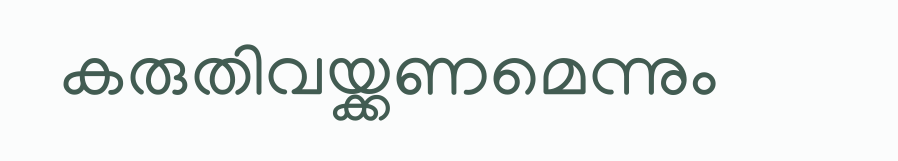കരുതിവയ്ക്കണമെന്നും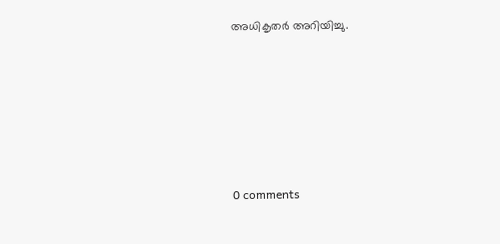അധികൃതർ അറിയിച്ചു.








0 comments